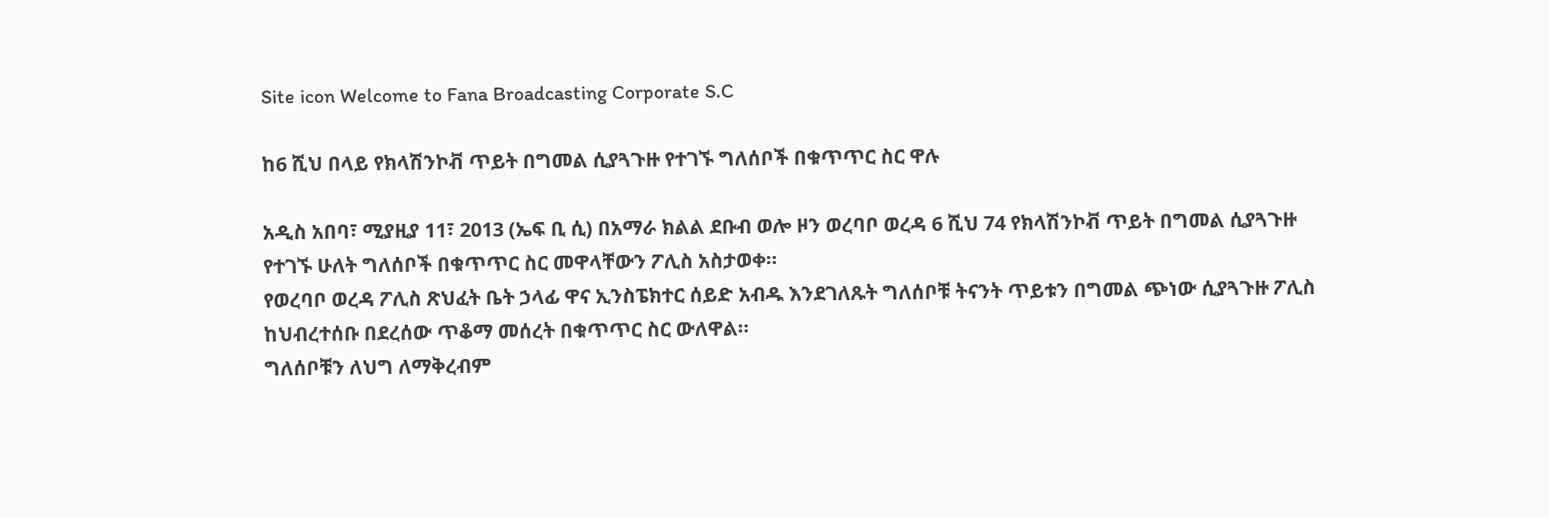Site icon Welcome to Fana Broadcasting Corporate S.C

ከ6 ሺህ በላይ የክላሽንኮቭ ጥይት በግመል ሲያጓጉዙ የተገኙ ግለሰቦች በቁጥጥር ስር ዋሉ

አዲስ አበባ፣ ሚያዚያ 11፣ 2013 (ኤፍ ቢ ሲ) በአማራ ክልል ደቡብ ወሎ ዞን ወረባቦ ወረዳ 6 ሺህ 74 የክላሽንኮቭ ጥይት በግመል ሲያጓጉዙ የተገኙ ሁለት ግለሰቦች በቁጥጥር ስር መዋላቸውን ፖሊስ አስታወቀ።
የወረባቦ ወረዳ ፖሊስ ጽህፈት ቤት ኃላፊ ዋና ኢንስፔክተር ሰይድ አብዱ እንደገለጹት ግለሰቦቹ ትናንት ጥይቱን በግመል ጭነው ሲያጓጉዙ ፖሊስ ከህብረተሰቡ በደረሰው ጥቆማ መሰረት በቁጥጥር ስር ውለዋል።
ግለሰቦቹን ለህግ ለማቅረብም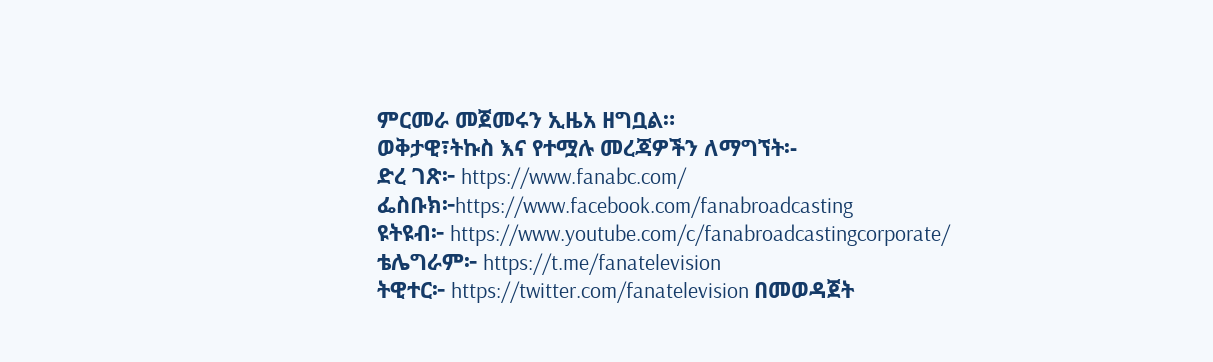ምርመራ መጀመሩን ኢዜአ ዘግቧል።
ወቅታዊ፣ትኩስ እና የተሟሉ መረጃዎችን ለማግኘት፡-
ድረ ገጽ፦ https://www.fanabc.com/
ፌስቡክ፦https://www.facebook.com/fanabroadcasting
ዩትዩብ፦ https://www.youtube.com/c/fanabroadcastingcorporate/
ቴሌግራም፦ https://t.me/fanatelevision
ትዊተር፦ https://twitter.com/fanatelevision በመወዳጀት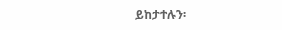ይከታተሉን፡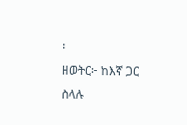፡
ዘወትር፦ ከእኛ ጋር ስላሉ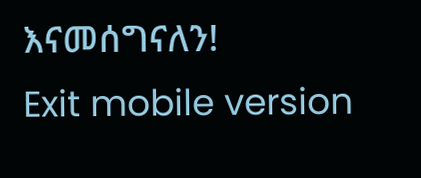እናመሰግናለን!
Exit mobile version